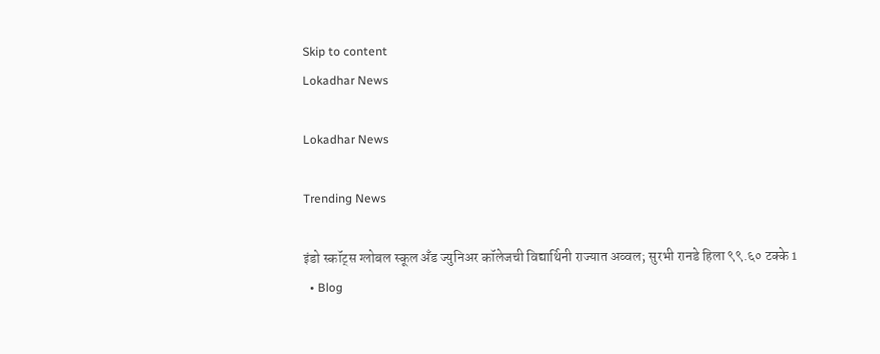Skip to content
Lokadhar News

Lokadhar News

Trending News

इंडो स्कॉट्स ग्लोबल स्कूल अँड ज्युनिअर कॉलेजची विद्यार्थिनी राज्यात अव्वल; सुरभी रानडे हिला ९९.६० टक्के 1
  • Blog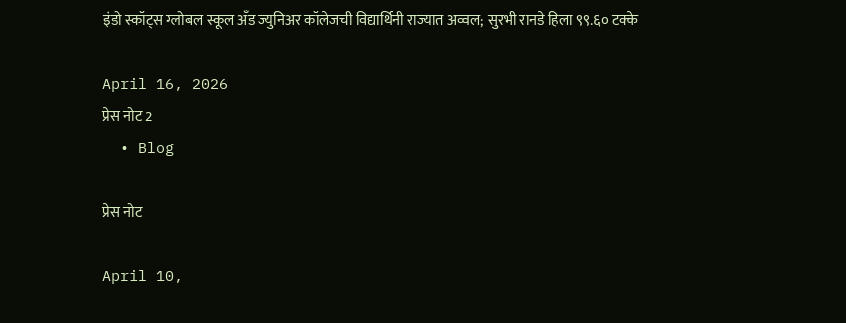इंडो स्कॉट्स ग्लोबल स्कूल अँड ज्युनिअर कॉलेजची विद्यार्थिनी राज्यात अव्वल; सुरभी रानडे हिला ९९.६० टक्के

April 16, 2026
प्रेस नोट 2
  • Blog

प्रेस नोट

April 10,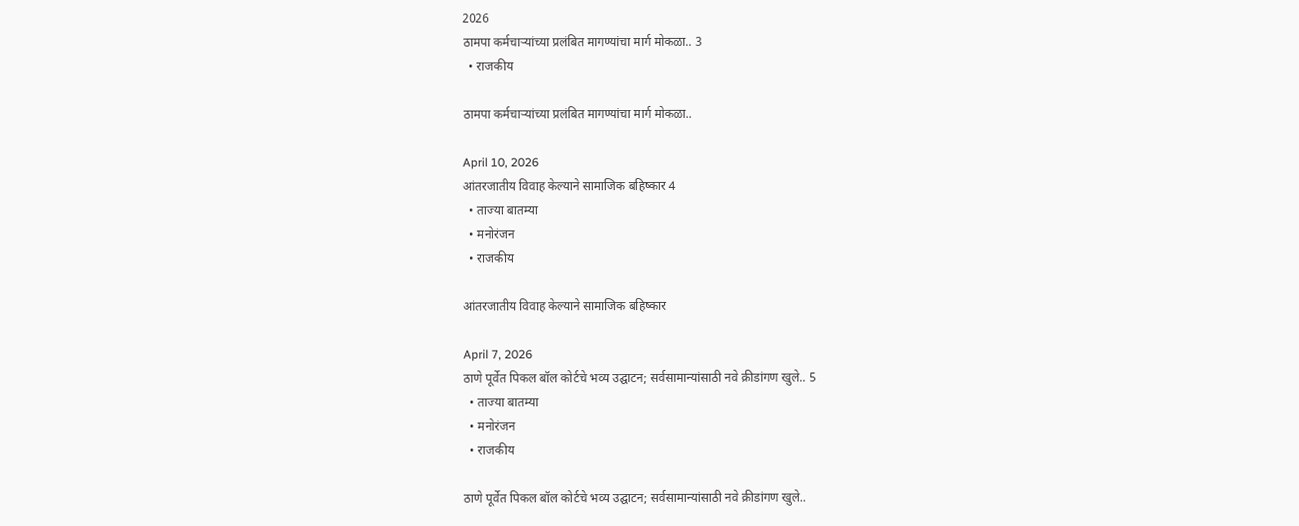2026
ठामपा कर्मचाऱ्यांच्या प्रलंबित मागण्यांचा मार्ग मोकळा.. 3
  • राजकीय

ठामपा कर्मचाऱ्यांच्या प्रलंबित मागण्यांचा मार्ग मोकळा..

April 10, 2026
आंतरजातीय विवाह केल्याने सामाजिक बहिष्कार 4
  • ताज्या बातम्या
  • मनोरंजन
  • राजकीय

आंतरजातीय विवाह केल्याने सामाजिक बहिष्कार

April 7, 2026
ठाणे पूर्वेत पिकल बॉल कोर्टचे भव्य उद्घाटन; सर्वसामान्यांसाठी नवे क्रीडांगण खुले.. 5
  • ताज्या बातम्या
  • मनोरंजन
  • राजकीय

ठाणे पूर्वेत पिकल बॉल कोर्टचे भव्य उद्घाटन; सर्वसामान्यांसाठी नवे क्रीडांगण खुले..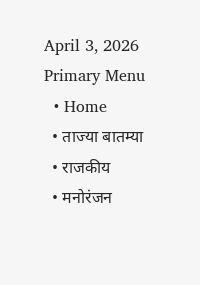April 3, 2026
Primary Menu
  • Home
  • ताज्या बातम्या
  • राजकीय
  • मनोरंजन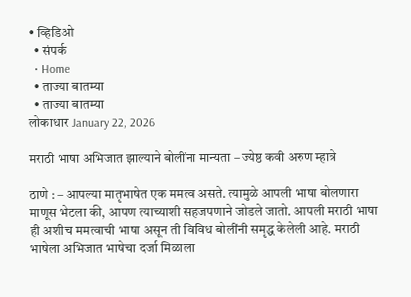• व्हिडिओ
  • संपर्क
  • Home
  • ताज्या बातम्या
  • ताज्या बातम्या
लोकाधार January 22, 2026

मराठी भाषा अभिजात झाल्याने बोलींना मान्यता – ज्येष्ठ कवी अरुण म्हात्रे

ठाणे : – आपल्या मातृभाषेत एक ममत्व असते. त्यामुळे आपली भाषा बोलणारा माणूस भेटला की, आपण त्याच्याशी सहजपणाने जोडले जातो. आपली मराठी भाषा ही अशीच ममत्वाची भाषा असून ती विविध बोलींनी समृद्ध केलेली आहे. मराठी भाषेला अभिजात भाषेचा दर्जा मिळाला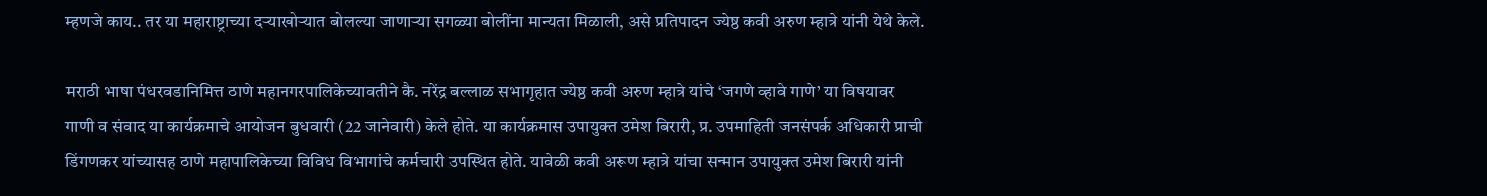म्हणजे काय.. तर या महाराष्ट्राच्या दऱ्याखोऱ्यात बोलल्या जाणाऱ्या सगळ्या बोलींना मान्यता मिळाली, असे प्रतिपादन ज्येष्ठ कवी अरुण म्हात्रे यांनी येथे केले.

मराठी भाषा पंधरवडानिमित्त ठाणे महानगरपालिकेच्यावतीने कै. नरेंद्र बल्लाळ सभागृहात ज्येष्ठ कवी अरुण म्हात्रे यांचे ‘जगणे व्हावे गाणे’ या विषयावर गाणी व संवाद या कार्यक्रमाचे आयोजन बुधवारी (22 जानेवारी) केले होते. या कार्यक्रमास उपायुक्त उमेश बिरारी, प्र. उपमाहिती जनसंपर्क अधिकारी प्राची डिंगणकर यांच्यासह ठाणे महापालिकेच्या विविध विभागांचे कर्मचारी उपस्थित होते. यावेळी कवी अरूण म्हात्रे यांचा सन्मान उपायुक्त उमेश बिरारी यांनी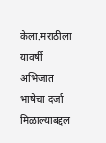केला.मराठीला यावर्षी अभिजात भाषेचा दर्जा मिळाल्याबद्दल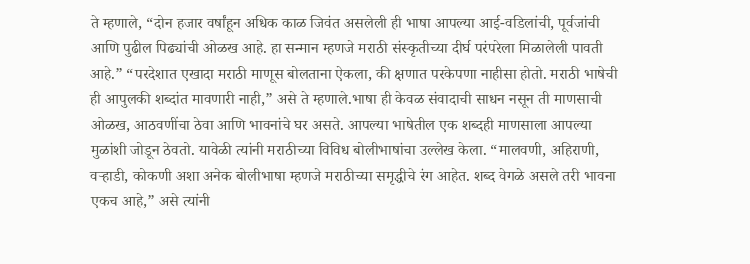ते म्हणाले, “दोन हजार वर्षांहून अधिक काळ जिवंत असलेली ही भाषा आपल्या आई-वडिलांची, पूर्वजांची आणि पुढील पिढ्यांची ओळख आहे. हा सन्मान म्हणजे मराठी संस्कृतीच्या दीर्घ परंपरेला मिळालेली पावती आहे.” “परदेशात एखादा मराठी माणूस बोलताना ऐकला, की क्षणात परकेपणा नाहीसा होतो. मराठी भाषेची ही आपुलकी शब्दांत मावणारी नाही,” असे ते म्हणाले.भाषा ही केवळ संवादाची साधन नसून ती माणसाची ओळख, आठवणींचा ठेवा आणि भावनांचे घर असते. आपल्या भाषेतील एक शब्दही माणसाला आपल्या मुळांशी जोडून ठेवतो. यावेळी त्यांनी मराठीच्या विविध बोलीभाषांचा उल्लेख केला. “मालवणी, अहिराणी, वऱ्हाडी, कोकणी अशा अनेक बोलीभाषा म्हणजे मराठीच्या समृद्धीचे रंग आहेत. शब्द वेगळे असले तरी भावना एकच आहे,” असे त्यांनी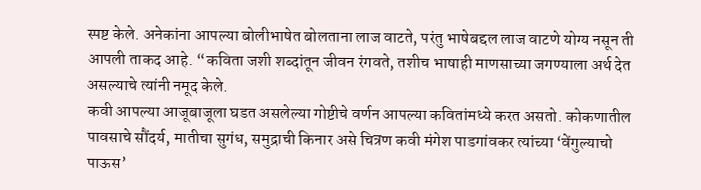स्पष्ट केले. अनेकांना आपल्या बोलीभाषेत बोलताना लाज वाटते, परंतु भाषेबद्दल लाज वाटणे योग्य नसून ती आपली ताकद आहे. “कविता जशी शब्दांतून जीवन रंगवते, तशीच भाषाही माणसाच्या जगण्याला अर्थ देत असल्याचे त्यांनी नमूद केले.
कवी आपल्या आजूबाजूला घडत असलेल्या गोष्टीचे वर्णन आपल्या कवितांमध्ये करत असतो. कोकणातील पावसाचे सौंदर्य, मातीचा सुगंध, समुद्राची किनार असे चित्रण कवी मंगेश पाडगांवकर त्यांच्या ‘वेंगुल्याचो पाऊस’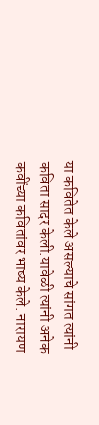या कवितेत केले असल्याचे सांगत त्यांनी कविता सादर केली.यावेळी त्यांनी अनेक कवींच्या कवितांवर भाष्य केले. नारायण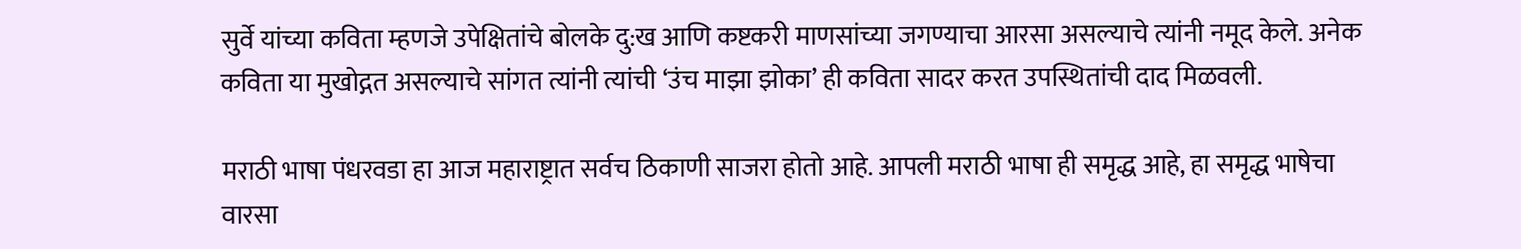सुर्वे यांच्या कविता म्हणजे उपेक्षितांचे बोलके दु:ख आणि कष्टकरी माणसांच्या जगण्याचा आरसा असल्याचे त्यांनी नमूद केले. अनेक कविता या मुखोद्गत असल्याचे सांगत त्यांनी त्यांची ‘उंच माझा झोका’ ही कविता सादर करत उपस्थितांची दाद मिळवली.

मराठी भाषा पंधरवडा हा आज महाराष्ट्रात सर्वच ठिकाणी साजरा होतो आहे. आपली मराठी भाषा ही समृद्ध आहे, हा समृद्ध भाषेचा वारसा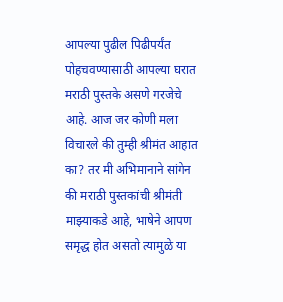आपल्या पुढील पिढीपर्यंत पोहचवण्यासाठी आपल्या घरात मराठी पुस्तके असणे गरजेचे आहे. आज जर कोणी मला विचारले की तुम्ही श्रीमंत आहात का? तर मी अभिमानाने सांगेन की मराठी पुस्तकांची श्रीमंती माझ्याकडे आहे, भाषेने आपण समृद्ध होत असतो त्यामुळे या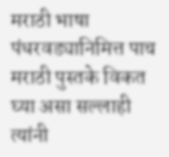मराठी भाषा पंधरवड्यानिमित्त पाच मराठी पुस्तके विकत घ्या असा सल्लाही त्यांनी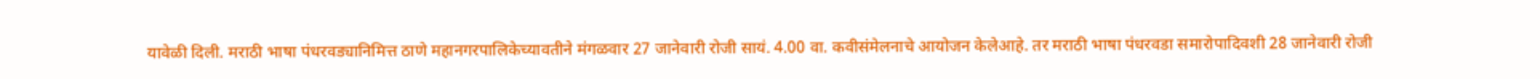यावेळी दिली. मराठी भाषा पंधरवड्यानिमित्त ठाणे महानगरपालिकेच्यावतीने मंगळवार 27 जानेवारी रोजी सायं. 4.00 वा. कवीसंमेलनाचे आयोजन केलेआहे. तर मराठी भाषा पंधरवडा समारोपादिवशी 28 जानेवारी रोजी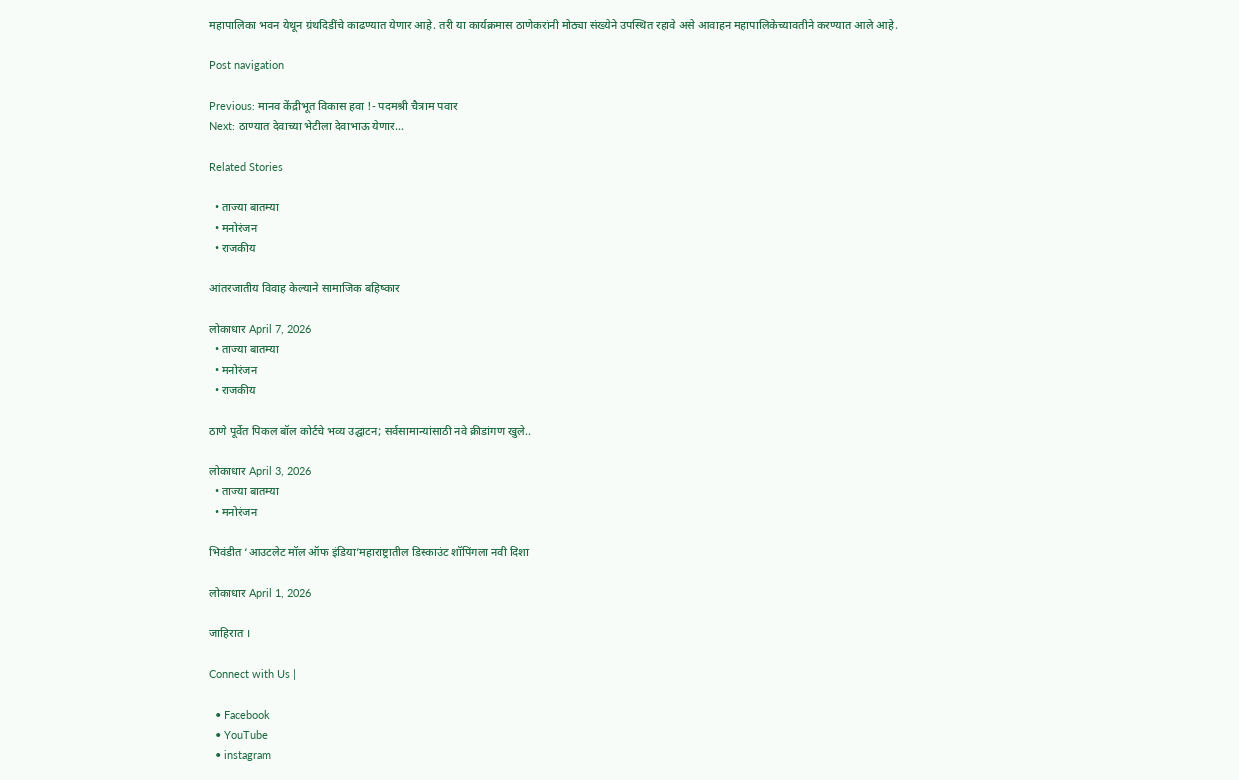महापालिका भवन येथून ग्रंथदिडींचे काढण्यात येणार आहे. तरी या कार्यक्रमास ठाणेकरांनी मोठ्या संख्येने उपस्थित रहावे असे आवाहन महापालिकेच्यावतीने करण्यात आले आहे.

Post navigation

Previous: मानव केंद्रीभूत विकास हवा !- पदमश्री चैत्राम पवार
Next: ठाण्यात देवाच्या भेटीला देवाभाऊ येणार…

Related Stories

  • ताज्या बातम्या
  • मनोरंजन
  • राजकीय

आंतरजातीय विवाह केल्याने सामाजिक बहिष्कार

लोकाधार April 7, 2026
  • ताज्या बातम्या
  • मनोरंजन
  • राजकीय

ठाणे पूर्वेत पिकल बॉल कोर्टचे भव्य उद्घाटन; सर्वसामान्यांसाठी नवे क्रीडांगण खुले..

लोकाधार April 3, 2026
  • ताज्या बातम्या
  • मनोरंजन

भिवंडीत ‘आउटलेट मॉल ऑफ इंडिया’महाराष्ट्रातील डिस्काउंट शॉपिंगला नवी दिशा

लोकाधार April 1, 2026

जाहिरात ।

Connect with Us |

  • Facebook
  • YouTube
  • instagram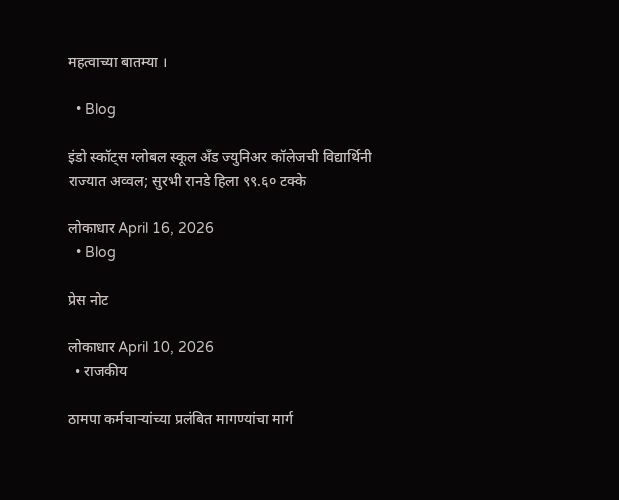महत्वाच्या बातम्या ।

  • Blog

इंडो स्कॉट्स ग्लोबल स्कूल अँड ज्युनिअर कॉलेजची विद्यार्थिनी राज्यात अव्वल; सुरभी रानडे हिला ९९.६० टक्के

लोकाधार April 16, 2026
  • Blog

प्रेस नोट

लोकाधार April 10, 2026
  • राजकीय

ठामपा कर्मचाऱ्यांच्या प्रलंबित मागण्यांचा मार्ग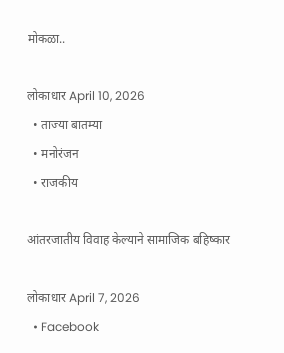मोकळा..

लोकाधार April 10, 2026
  • ताज्या बातम्या
  • मनोरंजन
  • राजकीय

आंतरजातीय विवाह केल्याने सामाजिक बहिष्कार

लोकाधार April 7, 2026
  • Facebook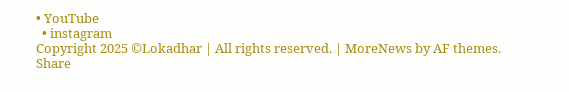• YouTube
  • instagram
Copyright 2025 ©Lokadhar | All rights reserved. | MoreNews by AF themes.
Share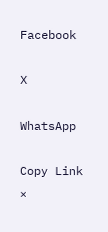Facebook

X

WhatsApp

Copy Link
×